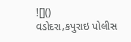![]()
વડોદરા,કપુરાઇ પોલીસ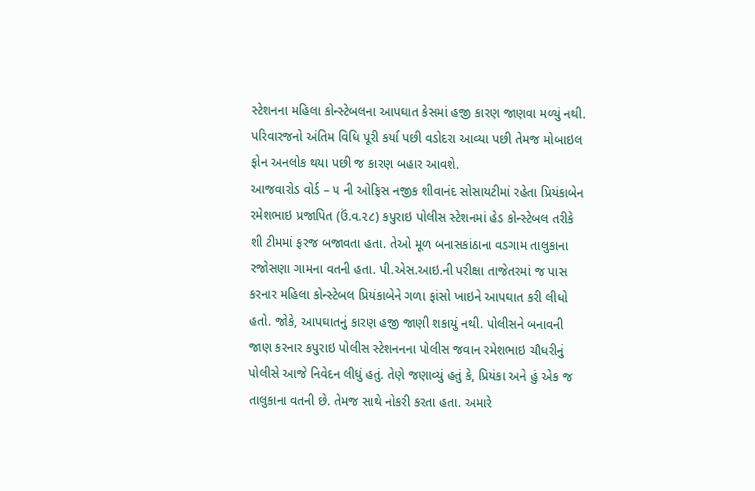સ્ટેશનના મહિલા કોન્સ્ટેબલના આપઘાત કેસમાં હજી કારણ જાણવા મળ્યું નથી. પરિવારજનો અંતિમ વિધિ પૂરી કર્યા પછી વડોદરા આવ્યા પછી તેમજ મોબાઇલ ફોન અનલોક થયા પછી જ કારણ બહાર આવશે.
આજવારોડ વોર્ડ – ૫ ની ઓફિસ નજીક શીવાનંદ સોસાયટીમાં રહેતા પ્રિયંકાબેન રમેશભાઇ પ્રજાપિત (ઉં.વ.૨૮) કપુરાઇ પોલીસ સ્ટેશનમાં હેડ કોન્સ્ટેબલ તરીકે શી ટીમમાં ફરજ બજાવતા હતા. તેઓ મૂળ બનાસકાંઠાના વડગામ તાલુકાના રજોસણા ગામના વતની હતા. પી.એસ.આઇ.ની પરીક્ષા તાજેતરમાં જ પાસ કરનાર મહિલા કોન્સ્ટેબલ પ્રિયંકાબેને ગળા ફાંસો ખાઇને આપઘાત કરી લીધો હતો. જોકે, આપઘાતનું કારણ હજી જાણી શકાયું નથી. પોલીસને બનાવની જાણ કરનાર કપુરાઇ પોલીસ સ્ટેશનનના પોલીસ જવાન રમેશભાઇ ચૌધરીનું પોલીસે આજે નિવેદન લીધું હતું. તેણે જણાવ્યું હતું કે, પ્રિયંકા અને હું એક જ તાલુકાના વતની છે. તેમજ સાથે નોકરી કરતા હતા. અમારે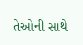તેઓની સાથે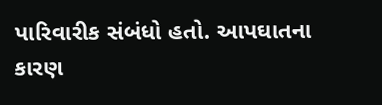પારિવારીક સંબંધો હતો. આપઘાતના કારણ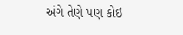અંગે તેણે પણ કોઇ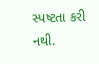સ્પષ્ટતા કરી નથી.